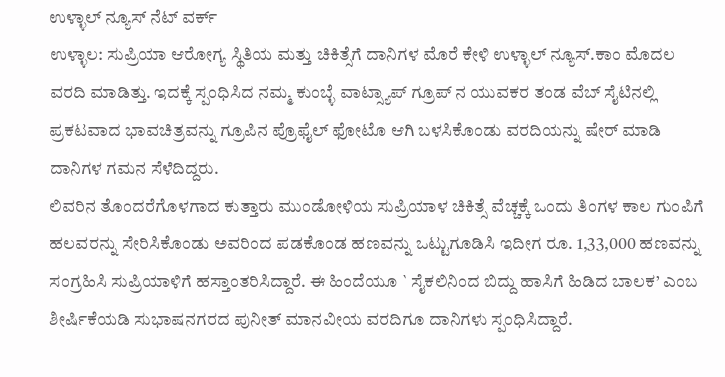ಉಳ್ಳಾಲ್ ನ್ಯೂಸ್ ನೆಟ್ ವರ್ಕ್
ಉಳ್ಳಾಲ: ಸುಪ್ರಿಯಾ ಆರೋಗ್ಯ ಸ್ಥಿತಿಯ ಮತ್ತು ಚಿಕಿತ್ಸೆಗೆ ದಾನಿಗಳ ಮೊರೆ ಕೇಳಿ ಉಳ್ಳಾಲ್ ನ್ಯೂಸ್.ಕಾಂ ಮೊದಲ ವರದಿ ಮಾಡಿತ್ತು. ಇದಕ್ಕೆ ಸ್ಪಂಧಿಸಿದ ನಮ್ಮ ಕುಂಬ್ಳೆ ವಾಟ್ಸ್ಯಾಪ್ ಗ್ರೂಪ್ ನ ಯುವಕರ ತಂಡ ವೆಬ್ ಸೈಟಿನಲ್ಲಿ ಪ್ರಕಟವಾದ ಭಾವಚಿತ್ರವನ್ನು ಗ್ರೂಪಿನ ಪ್ರೊಫೈಲ್ ಫೋಟೊ ಆಗಿ ಬಳಸಿಕೊಂಡು ವರದಿಯನ್ನು ಷೇರ್ ಮಾಡಿ ದಾನಿಗಳ ಗಮನ ಸೆಳೆದಿದ್ದರು.
ಲಿವರಿನ ತೊಂದರೆಗೊಳಗಾದ ಕುತ್ತಾರು ಮುಂಡೋಳಿಯ ಸುಪ್ರಿಯಾಳ ಚಿಕಿತ್ಸೆ ವೆಚ್ಚಕ್ಕೆ ಒಂದು ತಿಂಗಳ ಕಾಲ ಗುಂಪಿಗೆ ಹಲವರನ್ನು ಸೇರಿಸಿಕೊಂಡು ಅವರಿಂದ ಪಡಕೊಂಡ ಹಣವನ್ನು ಒಟ್ಟುಗೂಡಿಸಿ ಇದೀಗ ರೂ. 1,33,000 ಹಣವನ್ನು ಸಂಗ್ರಹಿಸಿ ಸುಪ್ರಿಯಾಳಿಗೆ ಹಸ್ತಾಂತರಿಸಿದ್ದಾರೆ. ಈ ಹಿಂದೆಯೂ ` ಸೈಕಲಿನಿಂದ ಬಿದ್ದು ಹಾಸಿಗೆ ಹಿಡಿದ ಬಾಲಕ’ ಎಂಬ ಶೀರ್ಷಿಕೆಯಡಿ ಸುಭಾಷನಗರದ ಪುನೀತ್ ಮಾನವೀಯ ವರದಿಗೂ ದಾನಿಗಳು ಸ್ಪಂಧಿಸಿದ್ದಾರೆ.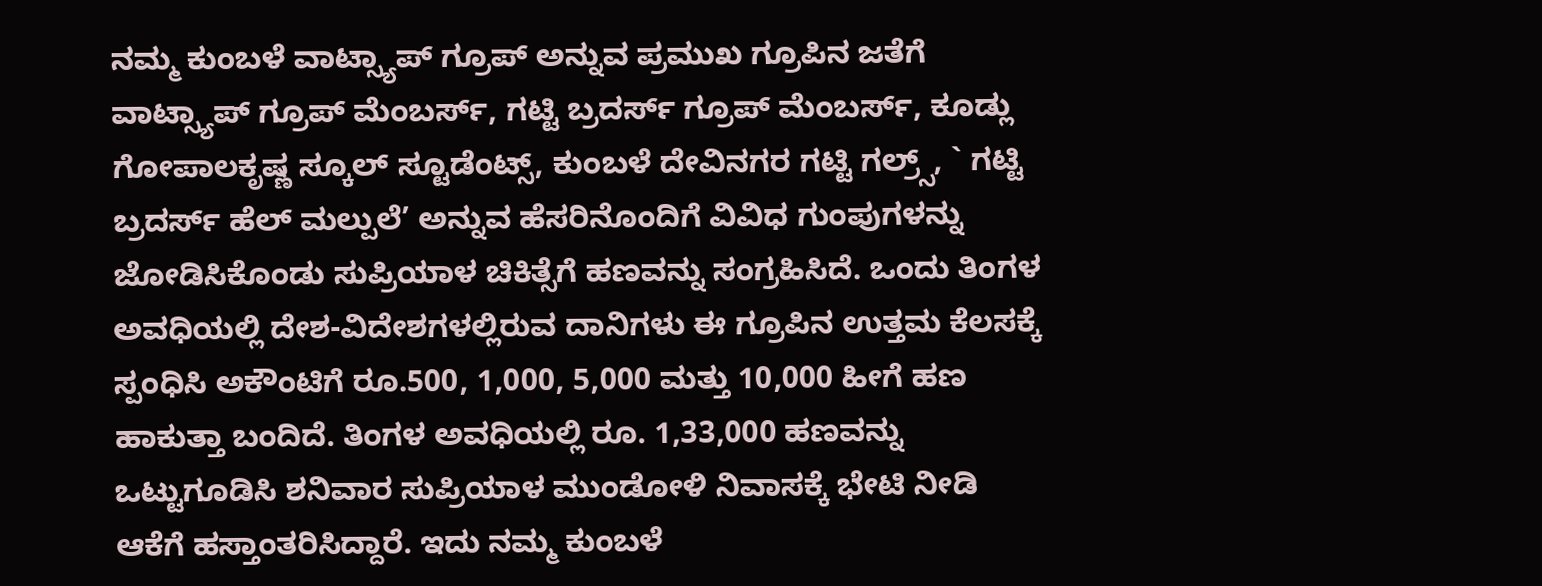ನಮ್ಮ ಕುಂಬಳೆ ವಾಟ್ಸ್ಯಾಪ್ ಗ್ರೂಪ್ ಅನ್ನುವ ಪ್ರಮುಖ ಗ್ರೂಪಿನ ಜತೆಗೆ ವಾಟ್ಸ್ಯಾಪ್ ಗ್ರೂಪ್ ಮೆಂಬರ್ಸ್, ಗಟ್ಟಿ ಬ್ರದರ್ಸ್ ಗ್ರೂಪ್ ಮೆಂಬರ್ಸ್, ಕೂಡ್ಲು ಗೋಪಾಲಕೃಷ್ಣ ಸ್ಕೂಲ್ ಸ್ಟೂಡೆಂಟ್ಸ್, ಕುಂಬಳೆ ದೇವಿನಗರ ಗಟ್ಟಿ ಗಲ್ರ್ಸ್, ` ಗಟ್ಟಿ ಬ್ರದರ್ಸ್ ಹೆಲ್ ಮಲ್ಪುಲೆ’ ಅನ್ನುವ ಹೆಸರಿನೊಂದಿಗೆ ವಿವಿಧ ಗುಂಪುಗಳನ್ನು ಜೋಡಿಸಿಕೊಂಡು ಸುಪ್ರಿಯಾಳ ಚಿಕಿತ್ಸೆಗೆ ಹಣವನ್ನು ಸಂಗ್ರಹಿಸಿದೆ. ಒಂದು ತಿಂಗಳ ಅವಧಿಯಲ್ಲಿ ದೇಶ-ವಿದೇಶಗಳಲ್ಲಿರುವ ದಾನಿಗಳು ಈ ಗ್ರೂಪಿನ ಉತ್ತಮ ಕೆಲಸಕ್ಕೆ ಸ್ಪಂಧಿಸಿ ಅಕೌಂಟಿಗೆ ರೂ.500, 1,000, 5,000 ಮತ್ತು 10,000 ಹೀಗೆ ಹಣ ಹಾಕುತ್ತಾ ಬಂದಿದೆ. ತಿಂಗಳ ಅವಧಿಯಲ್ಲಿ ರೂ. 1,33,000 ಹಣವನ್ನು ಒಟ್ಟುಗೂಡಿಸಿ ಶನಿವಾರ ಸುಪ್ರಿಯಾಳ ಮುಂಡೋಳಿ ನಿವಾಸಕ್ಕೆ ಭೇಟಿ ನೀಡಿ ಆಕೆಗೆ ಹಸ್ತಾಂತರಿಸಿದ್ದಾರೆ. ಇದು ನಮ್ಮ ಕುಂಬಳೆ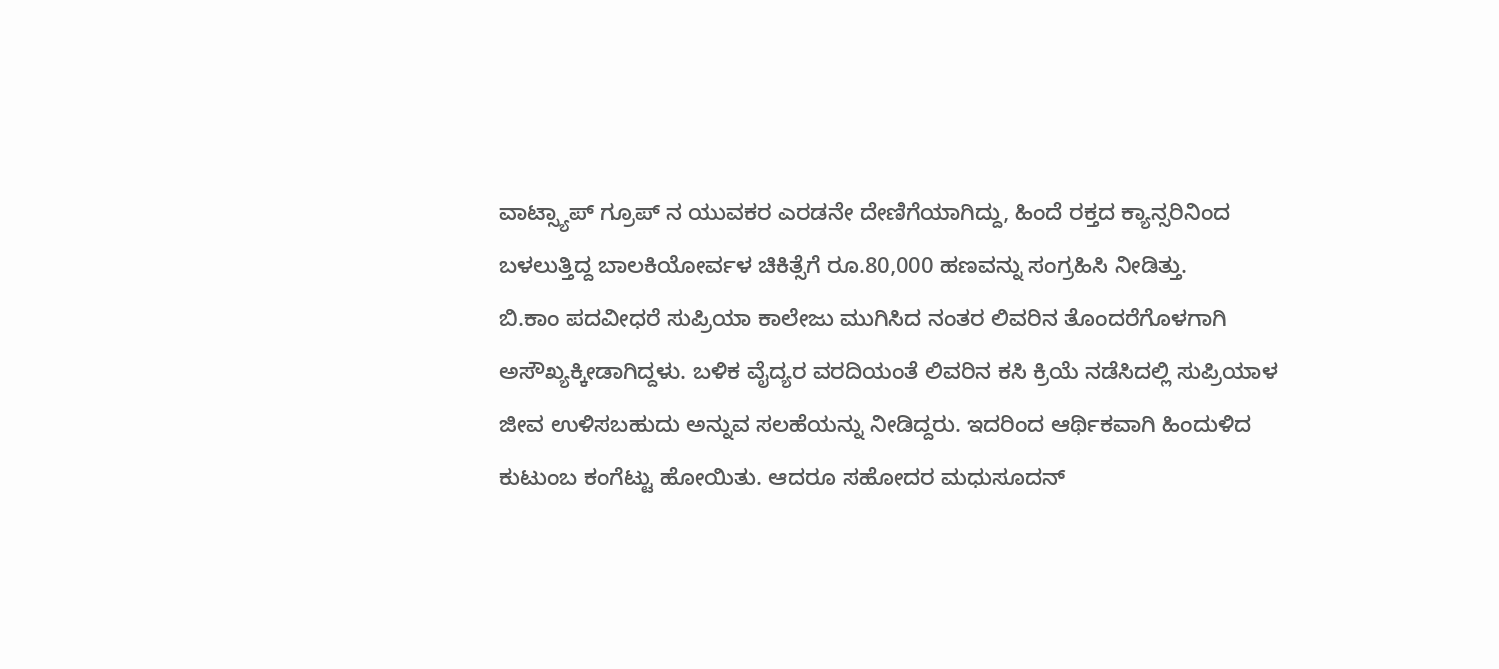ವಾಟ್ಸ್ಯಾಪ್ ಗ್ರೂಪ್ ನ ಯುವಕರ ಎರಡನೇ ದೇಣಿಗೆಯಾಗಿದ್ದು, ಹಿಂದೆ ರಕ್ತದ ಕ್ಯಾನ್ಸರಿನಿಂದ ಬಳಲುತ್ತಿದ್ದ ಬಾಲಕಿಯೋರ್ವಳ ಚಿಕಿತ್ಸೆಗೆ ರೂ.80,000 ಹಣವನ್ನು ಸಂಗ್ರಹಿಸಿ ನೀಡಿತ್ತು.
ಬಿ.ಕಾಂ ಪದವೀಧರೆ ಸುಪ್ರಿಯಾ ಕಾಲೇಜು ಮುಗಿಸಿದ ನಂತರ ಲಿವರಿನ ತೊಂದರೆಗೊಳಗಾಗಿ ಅಸೌಖ್ಯಕ್ಕೀಡಾಗಿದ್ದಳು. ಬಳಿಕ ವೈದ್ಯರ ವರದಿಯಂತೆ ಲಿವರಿನ ಕಸಿ ಕ್ರಿಯೆ ನಡೆಸಿದಲ್ಲಿ ಸುಪ್ರಿಯಾಳ ಜೀವ ಉಳಿಸಬಹುದು ಅನ್ನುವ ಸಲಹೆಯನ್ನು ನೀಡಿದ್ದರು. ಇದರಿಂದ ಆರ್ಥಿಕವಾಗಿ ಹಿಂದುಳಿದ ಕುಟುಂಬ ಕಂಗೆಟ್ಟು ಹೋಯಿತು. ಆದರೂ ಸಹೋದರ ಮಧುಸೂದನ್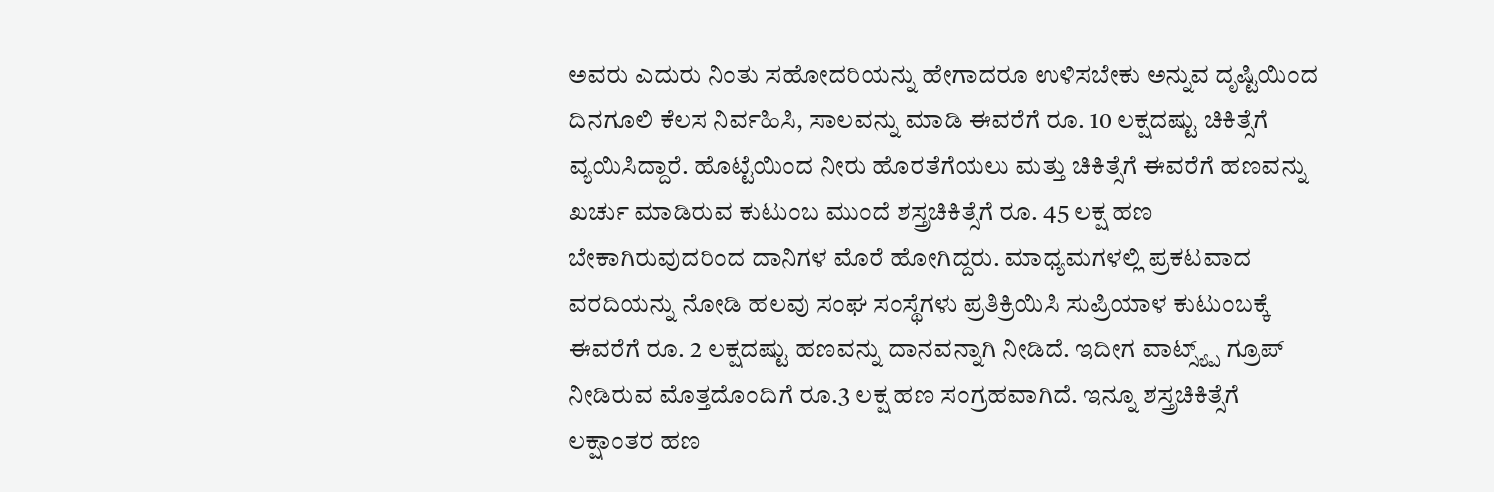ಅವರು ಎದುರು ನಿಂತು ಸಹೋದರಿಯನ್ನು ಹೇಗಾದರೂ ಉಳಿಸಬೇಕು ಅನ್ನುವ ದೃಷ್ಟಿಯಿಂದ ದಿನಗೂಲಿ ಕೆಲಸ ನಿರ್ವಹಿಸಿ, ಸಾಲವನ್ನು ಮಾಡಿ ಈವರೆಗೆ ರೂ. 10 ಲಕ್ಷದಷ್ಟು ಚಿಕಿತ್ಸೆಗೆ ವ್ಯಯಿಸಿದ್ದಾರೆ. ಹೊಟ್ಟೆಯಿಂದ ನೀರು ಹೊರತೆಗೆಯಲು ಮತ್ತು ಚಿಕಿತ್ಸೆಗೆ ಈವರೆಗೆ ಹಣವನ್ನು ಖರ್ಚು ಮಾಡಿರುವ ಕುಟುಂಬ ಮುಂದೆ ಶಸ್ತ್ರಚಿಕಿತ್ಸೆಗೆ ರೂ. 45 ಲಕ್ಷ ಹಣ ಬೇಕಾಗಿರುವುದರಿಂದ ದಾನಿಗಳ ಮೊರೆ ಹೋಗಿದ್ದರು. ಮಾಧ್ಯಮಗಳಲ್ಲಿ ಪ್ರಕಟವಾದ ವರದಿಯನ್ನು ನೋಡಿ ಹಲವು ಸಂಘ ಸಂಸ್ಥೆಗಳು ಪ್ರತಿಕ್ರಿಯಿಸಿ ಸುಪ್ರಿಯಾಳ ಕುಟುಂಬಕ್ಕೆ ಈವರೆಗೆ ರೂ. 2 ಲಕ್ಷದಷ್ಟು ಹಣವನ್ನು ದಾನವನ್ನಾಗಿ ನೀಡಿದೆ. ಇದೀಗ ವಾಟ್ಸ್ಯ್ಪ್ ಗ್ರೂಪ್ ನೀಡಿರುವ ಮೊತ್ತದೊಂದಿಗೆ ರೂ.3 ಲಕ್ಷ ಹಣ ಸಂಗ್ರಹವಾಗಿದೆ. ಇನ್ನೂ ಶಸ್ತ್ರಚಿಕಿತ್ಸೆಗೆ ಲಕ್ಷಾಂತರ ಹಣ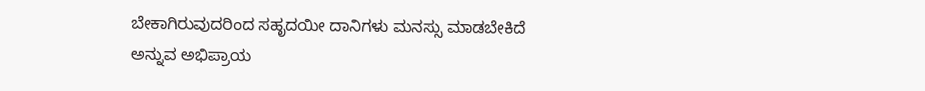ಬೇಕಾಗಿರುವುದರಿಂದ ಸಹೃದಯೀ ದಾನಿಗಳು ಮನಸ್ಸು ಮಾಡಬೇಕಿದೆ ಅನ್ನುವ ಅಭಿಪ್ರಾಯ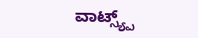ವಾಟ್ಸ್ಯ್ಪ್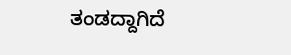ತಂಡದ್ದಾಗಿದೆ